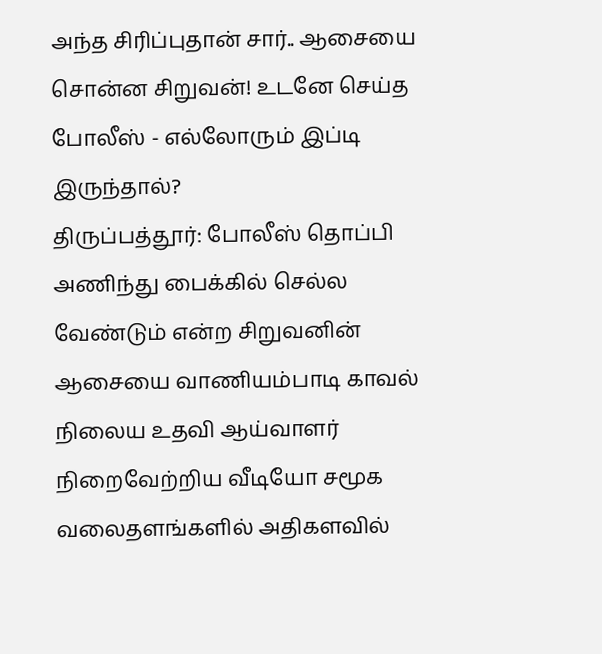அந்த சிரிப்புதான் சார்.. ஆசையை சொன்ன சிறுவன்! உடனே செய்த போலீஸ் - எல்லோரும் இப்டி இருந்தால்?
திருப்பத்தூர்: போலீஸ் தொப்பி அணிந்து பைக்கில் செல்ல வேண்டும் என்ற சிறுவனின் ஆசையை வாணியம்பாடி காவல் நிலைய உதவி ஆய்வாளர் நிறைவேற்றிய வீடியோ சமூக வலைதளங்களில் அதிகளவில்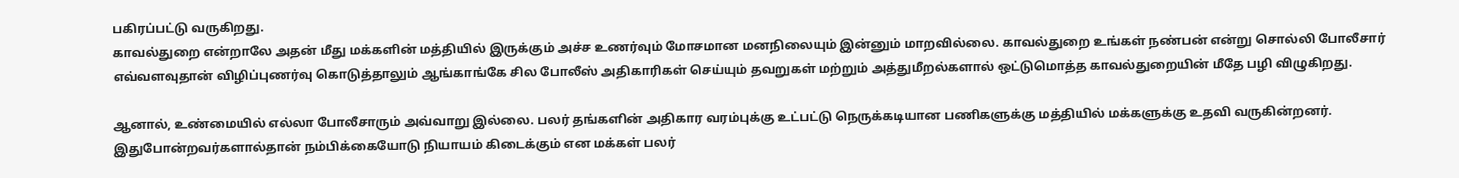பகிரப்பட்டு வருகிறது.
காவல்துறை என்றாலே அதன் மீது மக்களின் மத்தியில் இருக்கும் அச்ச உணர்வும் மோசமான மனநிலையும் இன்னும் மாறவில்லை. காவல்துறை உங்கள் நண்பன் என்று சொல்லி போலீசார் எவ்வளவுதான் விழிப்புணர்வு கொடுத்தாலும் ஆங்காங்கே சில போலீஸ் அதிகாரிகள் செய்யும் தவறுகள் மற்றும் அத்துமீறல்களால் ஒட்டுமொத்த காவல்துறையின் மீதே பழி விழுகிறது.

ஆனால், உண்மையில் எல்லா போலீசாரும் அவ்வாறு இல்லை. பலர் தங்களின் அதிகார வரம்புக்கு உட்பட்டு நெருக்கடியான பணிகளுக்கு மத்தியில் மக்களுக்கு உதவி வருகின்றனர். இதுபோன்றவர்களால்தான் நம்பிக்கையோடு நியாயம் கிடைக்கும் என மக்கள் பலர்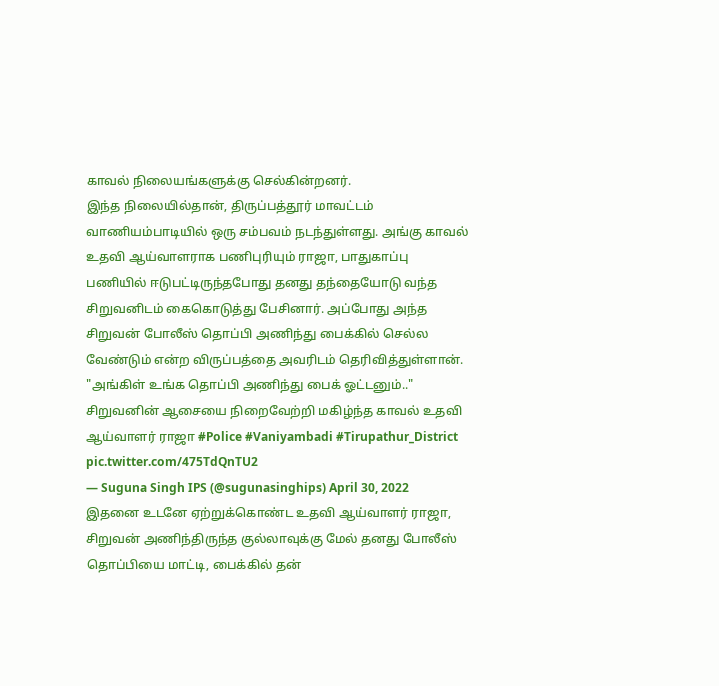காவல் நிலையங்களுக்கு செல்கின்றனர்.
இந்த நிலையில்தான், திருப்பத்தூர் மாவட்டம் வாணியம்பாடியில் ஒரு சம்பவம் நடந்துள்ளது. அங்கு காவல் உதவி ஆய்வாளராக பணிபுரியும் ராஜா, பாதுகாப்பு பணியில் ஈடுபட்டிருந்தபோது தனது தந்தையோடு வந்த சிறுவனிடம் கைகொடுத்து பேசினார். அப்போது அந்த சிறுவன் போலீஸ் தொப்பி அணிந்து பைக்கில் செல்ல வேண்டும் என்ற விருப்பத்தை அவரிடம் தெரிவித்துள்ளான்.
"அங்கிள் உங்க தொப்பி அணிந்து பைக் ஓட்டனும்.." சிறுவனின் ஆசையை நிறைவேற்றி மகிழ்ந்த காவல் உதவி ஆய்வாளர் ராஜா #Police #Vaniyambadi #Tirupathur_District pic.twitter.com/475TdQnTU2
— Suguna Singh IPS (@sugunasinghips) April 30, 2022
இதனை உடனே ஏற்றுக்கொண்ட உதவி ஆய்வாளர் ராஜா, சிறுவன் அணிந்திருந்த குல்லாவுக்கு மேல் தனது போலீஸ் தொப்பியை மாட்டி, பைக்கில் தன்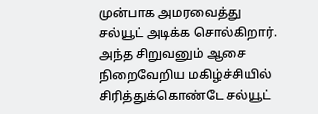முன்பாக அமரவைத்து சல்யூட் அடிக்க சொல்கிறார். அந்த சிறுவனும் ஆசை நிறைவேறிய மகிழ்ச்சியில் சிரித்துக்கொண்டே சல்யூட்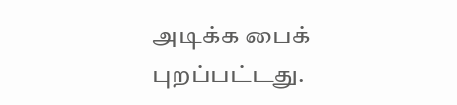அடிக்க பைக் புறப்பட்டது.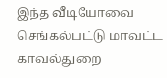இந்த வீடியோவை செங்கல்பட்டு மாவட்ட காவல்துறை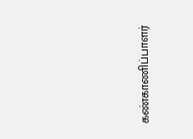கண்காணிப்பாளர்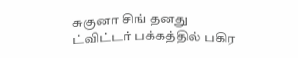சுகுனா சிங் தனது ட்விட்டர் பக்கத்தில் பகிர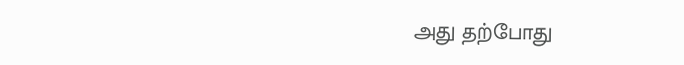அது தற்போது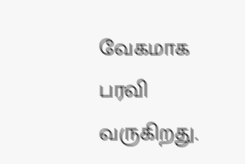வேகமாக பரவி வருகிறது.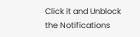Click it and Unblock the Notifications